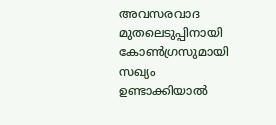അവസരവാദ മുതലെടുപ്പിനായി  കോൺഗ്രസുമായി സഖ്യം ഉണ്ടാക്കിയാല്‍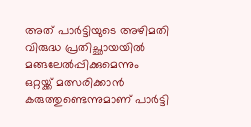അത് പാർട്ടിയുടെ അഴിമതി വിരുദ്ധ പ്രതിച്ഛായയില്‍ മങ്ങലേല്‍പ്പിക്കുമെന്നും ഒറ്റയ്ക്ക് മത്സരിക്കാന്‍ കരുത്തുണ്ടെന്നുമാണ് പാര്‍ട്ടി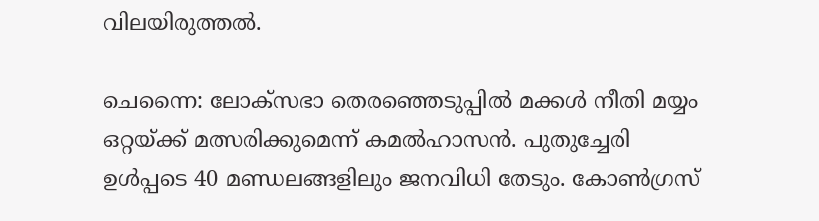വിലയിരുത്തല്‍.

ചെന്നൈ: ലോക്സഭാ തെരഞ്ഞെടുപ്പില്‍ മക്കള്‍ നീതി മയ്യം ഒറ്റയ്ക്ക് മത്സരിക്കുമെന്ന് കമല്‍ഹാസന്‍. പുതുച്ചേരി ഉള്‍പ്പടെ 40 മണ്ഡലങ്ങളിലും ജനവിധി തേടും. കോണ്‍ഗ്രസ്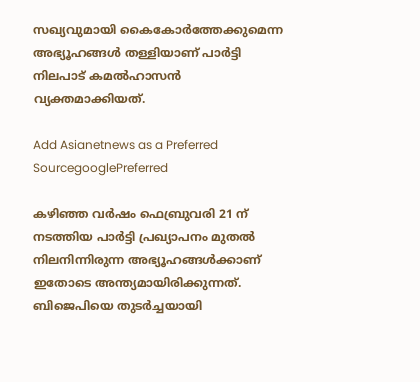സഖ്യവുമായി കൈകോര്‍ത്തേക്കുമെന്ന അഭ്യൂഹങ്ങള്‍ തള്ളിയാണ് പാര്‍ട്ടി നിലപാട് കമല്‍ഹാസന്‍ വ്യക്തമാക്കിയത്.

Add Asianetnews as a Preferred SourcegooglePreferred

കഴിഞ്ഞ വർഷം ഫെബ്രുവരി 21 ന് നടത്തിയ പാര്‍ട്ടി പ്രഖ്യാപനം മുതല്‍ നിലനിന്നിരുന്ന അഭ്യൂഹങ്ങള്‍ക്കാണ് ഇതോടെ അന്ത്യമായിരിക്കുന്നത്. ബിജെപിയെ തുടര്‍ച്ചയായി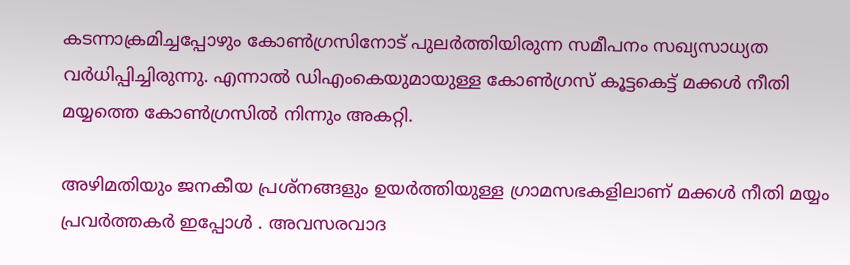കടന്നാക്രമിച്ചപ്പോഴും കോണ്‍ഗ്രസിനോട് പുലര്‍ത്തിയിരുന്ന സമീപനം സഖ്യസാധ്യത വര്‍ധിപ്പിച്ചിരുന്നു. എന്നാല്‍ ഡിഎംകെയുമായുള്ള കോണ്‍ഗ്രസ് കൂട്ടകെട്ട് മക്കള്‍ നീതി മയ്യത്തെ കോൺഗ്രസിൽ നിന്നും അകറ്റി.

അഴിമതിയും ജനകീയ പ്രശ്നങ്ങളും ഉയര്‍ത്തിയുള്ള ഗ്രാമസഭകളിലാണ് മക്കള്‍ നീതി മയ്യം പ്രവര്‍ത്തകർ ഇപ്പോള്‍ ‍. അവസരവാദ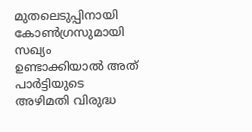മുതലെടുപ്പിനായി കോൺഗ്രസുമായി സഖ്യം ഉണ്ടാക്കിയാല്‍ അത് പാർട്ടിയുടെ അഴിമതി വിരുദ്ധ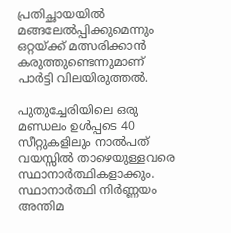പ്രതിച്ഛായയില്‍ മങ്ങലേല്‍പ്പിക്കുമെന്നും ഒറ്റയ്ക്ക് മത്സരിക്കാന്‍ കരുത്തുണ്ടെന്നുമാണ് പാര്‍ട്ടി വിലയിരുത്തല്‍.

പുതുച്ചേരിയിലെ ഒരു മണ്ഡലം ഉൾപ്പടെ 40 സീറ്റുകളിലും നാല്‍പത് വയസ്സില്‍ താഴെയുള്ളവരെ സ്ഥാനാര്‍ത്ഥികളാക്കും. സ്ഥാനാര്‍ത്ഥി നിര്‍ണ്ണയം അന്തിമ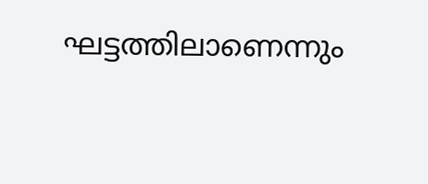ഘട്ടത്തിലാണെന്നും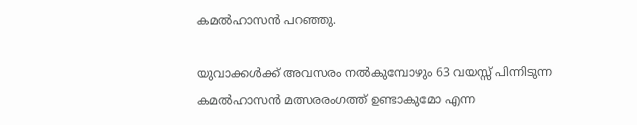കമൽഹാസൻ പറഞ്ഞു.

യുവാക്കള്‍ക്ക് അവസരം നല്‍കുമ്പോഴും 63 വയസ്സ് പിന്നിടുന്ന കമല്‍ഹാസന്‍ മത്സരരംഗത്ത് ഉണ്ടാകുമോ എന്ന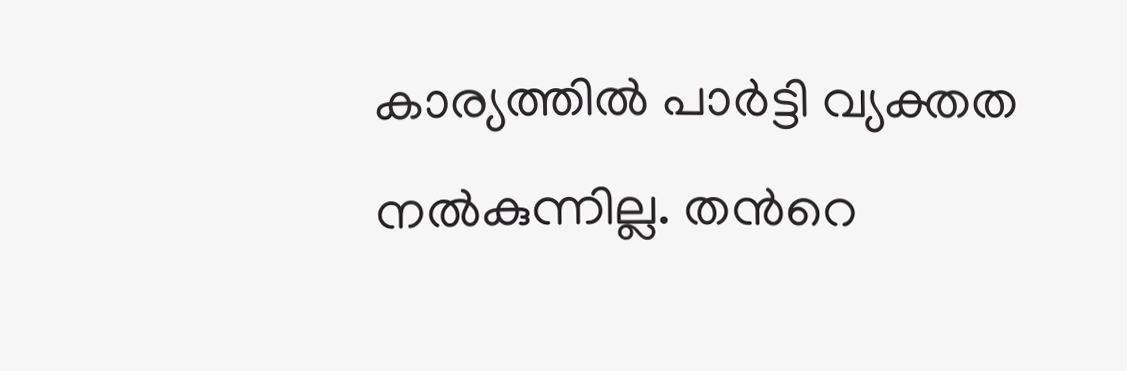കാര്യത്തില്‍ പാര്‍ട്ടി വ്യക്തത നല്‍കുന്നില്ല. തന്‍റെ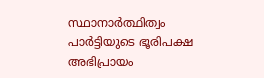സ്ഥാനാര്‍ത്ഥിത്വം പാര്‍ട്ടിയുടെ ഭൂരിപക്ഷ അഭിപ്രായം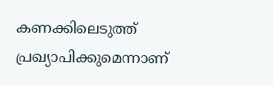കണക്കിലെടുത്ത് പ്രഖ്യാപിക്കുമെന്നാണ്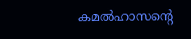കമല്‍ഹാസന്‍റെ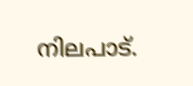നിലപാട്.